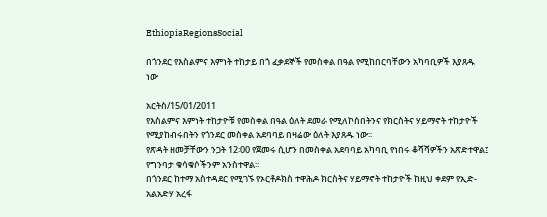EthiopiaRegionsSocial

በጎንደር የእስልምና እምነት ተከታይ በጎ ፈቃደኞች የመስቀል በዓል የሚከበርባቸውን አካባቢዎች እያጸዱ ነው

አርትስ/15/01/2011
የእስልምና እምነት ተከታዮቹ የመስቀል በዓል ዕለት ደመራ የሚለኮስበትንና የክርስትና ሃይማኖት ተከታዮች የሚያከብሩበትን የጎንደር መስቀል አደባባይ በዛሬው ዕለት እያጸዱ ነው፡፡
የጽዳት ዘመቻቸውን ንጋት 12፡00 የጀመሩ ሲሆን በመስቀል አደባባይ አካባቢ የነበሩ ቆሻሻዎችን አጽድተዋል፤ የግንባታ ቁሳቁሶችንም አንስተዋል፡፡
በጎንደር ከተማ አስተዳደር የሚገኙ የኦርቶዶክስ ተዋሕዶ ክርስትና ሃይማኖት ተከታዮች ከዚህ ቀደም የኢድ-አልአድሃ አረፋ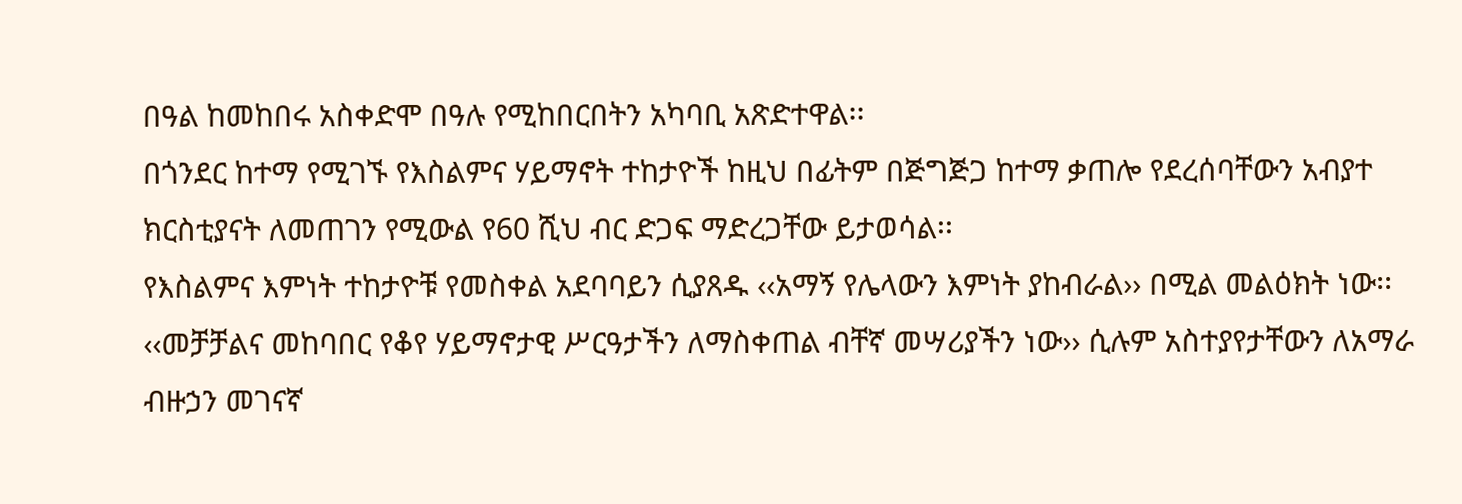በዓል ከመከበሩ አስቀድሞ በዓሉ የሚከበርበትን አካባቢ አጽድተዋል፡፡
በጎንደር ከተማ የሚገኙ የእስልምና ሃይማኖት ተከታዮች ከዚህ በፊትም በጅግጅጋ ከተማ ቃጠሎ የደረሰባቸውን አብያተ ክርስቲያናት ለመጠገን የሚውል የ60 ሺህ ብር ድጋፍ ማድረጋቸው ይታወሳል፡፡
የእስልምና እምነት ተከታዮቹ የመስቀል አደባባይን ሲያጸዱ ‹‹አማኝ የሌላውን እምነት ያከብራል›› በሚል መልዕክት ነው፡፡ ‹‹መቻቻልና መከባበር የቆየ ሃይማኖታዊ ሥርዓታችን ለማስቀጠል ብቸኛ መሣሪያችን ነው›› ሲሉም አስተያየታቸውን ለአማራ ብዙኃን መገናኛ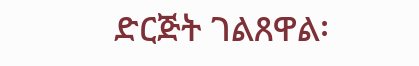ድርጅት ገልጸዋል፡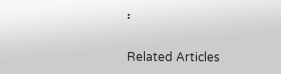፡

Related Articles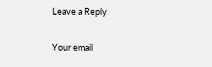Leave a Reply

Your email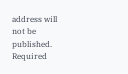address will not be published. Required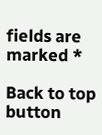fields are marked *

Back to top button